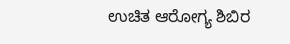ಉಚಿತ ಆರೋಗ್ಯ ಶಿಬಿರ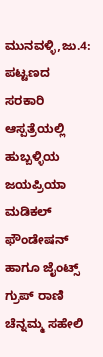ಮುನವಳ್ಳಿ,ಜು.4: ಪಟ್ಟಣದ ಸರಕಾರಿ ಆಸ್ಪತ್ರೆಯಲ್ಲಿ ಹುಬ್ಬಳ್ಳಿಯ ಜಯಪ್ರಿಯಾ ಮಡಿಕಲ್ ಫೌಂಡೇಷನ್ ಹಾಗೂ ಜೈಂಟ್ಸ್ ಗ್ರುಪ್ ರಾಣಿ ಚೆನ್ನಮ್ಮ ಸಹೇಲಿ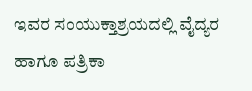ಇವರ ಸಂಯುಕ್ತಾಶ್ರಯದಲ್ಲಿ ವೈದ್ಯರ ಹಾಗೂ ಪತ್ರಿಕಾ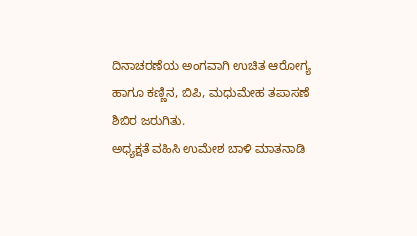ದಿನಾಚರಣೆಯ ಅಂಗವಾಗಿ ಉಚಿತ ಆರೋಗ್ಯ ಹಾಗೂ ಕಣ್ಣಿನ, ಬಿಪಿ, ಮಧುಮೇಹ ತಪಾಸಣೆ ಶಿಬಿರ ಜರುಗಿತು.
ಅಧ್ಯಕ್ಷತೆ ವಹಿಸಿ ಉಮೇಶ ಬಾಳಿ ಮಾತನಾಡಿ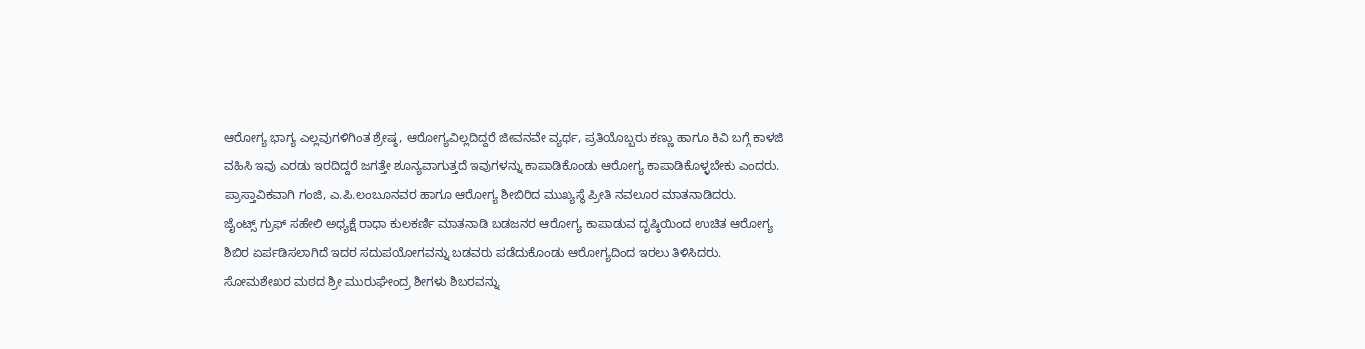ಆರೋಗ್ಯ ಭಾಗ್ಯ ಎಲ್ಲವುಗಳಿಗಿಂತ ಶ್ರೇಷ್ಠ, ಆರೋಗ್ಯವಿಲ್ಲದಿದ್ದರೆ ಜೀವನವೇ ವ್ಯರ್ಥ, ಪ್ರತಿಯೊಬ್ಬರು ಕಣ್ಣು ಹಾಗೂ ಕಿವಿ ಬಗ್ಗೆ ಕಾಳಜಿ ವಹಿಸಿ ಇವು ಎರಡು ಇರದಿದ್ದರೆ ಜಗತ್ತೇ ಶೂನ್ಯವಾಗುತ್ತದೆ ಇವುಗಳನ್ನು ಕಾಪಾಡಿಕೊಂಡು ಆರೋಗ್ಯ ಕಾಪಾಡಿಕೊಳ್ಳಬೇಕು ಎಂದರು.
ಪ್ರಾಸ್ತಾವಿಕವಾಗಿ ಗಂಜಿ, ಎ.ಪಿ.ಲಂಬೂನವರ ಹಾಗೂ ಆರೋಗ್ಯ ಶೀಬಿರಿದ ಮುಖ್ಯಸ್ಥೆ ಪ್ರೀತಿ ನವಲೂರ ಮಾತನಾಡಿದರು.
ಜೈಂಟ್ಸ್ ಗ್ರುಫ್ ಸಹೇಲಿ ಅಧ್ಯಕ್ಷೆ ರಾಧಾ ಕುಲಕರ್ಣಿ ಮಾತನಾಡಿ ಬಡಜನರ ಆರೋಗ್ಯ ಕಾಪಾಡುವ ದೃಷ್ಠಿಯಿಂದ ಉಚಿತ ಆರೋಗ್ಯ ಶಿಬಿರ ಏರ್ಪಡಿಸಲಾಗಿದೆ ಇದರ ಸದುಪಯೋಗವನ್ನು ಬಡವರು ಪಡೆದುಕೊಂಡು ಆರೋಗ್ಯದಿಂದ ಇರಲು ತಿಳಿಸಿದರು.
ಸೋಮಶೇಖರ ಮಠದ ಶ್ರೀ ಮುರುಘೇಂದ್ರ ಶೀಗಳು ಶಿಬರವನ್ನು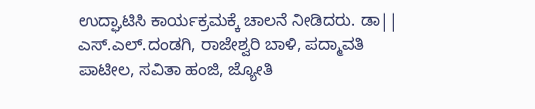ಉದ್ಘಾಟಿಸಿ ಕಾರ್ಯಕ್ರಮಕ್ಕೆ ಚಾಲನೆ ನೀಡಿದರು. ಡಾ|| ಎಸ್.ಎಲ್.ದಂಡಗಿ, ರಾಜೇಶ್ವರಿ ಬಾಳಿ, ಪದ್ಮಾವತಿ ಪಾಟೀಲ, ಸವಿತಾ ಹಂಜಿ, ಜ್ಯೋತಿ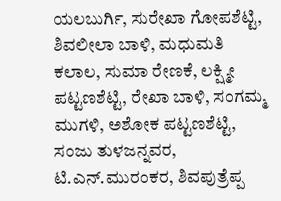ಯಲಬುರ್ಗಿ, ಸುರೇಖಾ ಗೋಪಶೆಟ್ಟಿ, ಶಿವಲೀಲಾ ಬಾಳಿ, ಮಧುಮತಿ ಕಲಾಲ, ಸುಮಾ ರೇಣಕೆ, ಲಕ್ಷ್ಮೀ ಪಟ್ಟಣಶೆಟ್ಟಿ, ರೇಖಾ ಬಾಳಿ, ಸಂಗಮ್ಮ ಮುಗಳಿ, ಅಶೋಕ ಪಟ್ಟಣಶೆಟ್ಟಿ, ಸಂಜು ತುಳಜನ್ನವರ, ಟಿ.ಎನ್.ಮುರಂಕರ, ಶಿವಪುತ್ರೆಪ್ಪ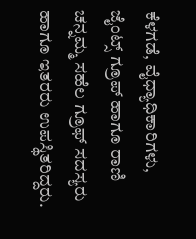ಕೆಳಗಡೆ, ವೈಧ್ಯಾಧಿಕಾರಿಗಳು, ಜೈಂಟ್ಸ್ ಗ್ರೂಪ್ ಹಾಗೂ ರಾಣಿ ಚನ್ನಮ್ಮ ಸಹೆಲ ಗ್ರೂಫ್ ಸದಸ್ಯರು ಹಾಗೂ ಇತರರು ಉಪಸ್ಥಿತರಿದ್ದರು.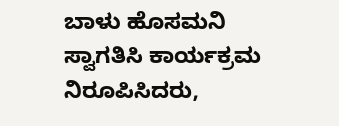ಬಾಳು ಹೊಸಮನಿ ಸ್ವಾಗತಿಸಿ ಕಾರ್ಯಕ್ರಮ ನಿರೂಪಿಸಿದರು,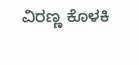ವಿರಣ್ಣ ಕೊಳಕಿ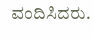ವಂದಿಸಿದರು.